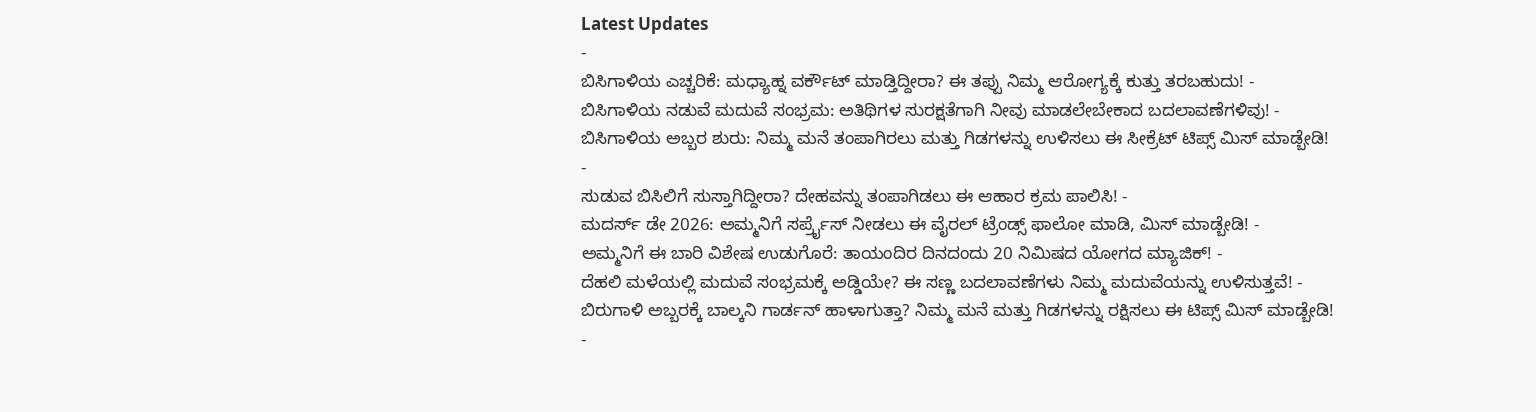Latest Updates
-
ಬಿಸಿಗಾಳಿಯ ಎಚ್ಚರಿಕೆ: ಮಧ್ಯಾಹ್ನ ವರ್ಕೌಟ್ ಮಾಡ್ತಿದ್ದೀರಾ? ಈ ತಪ್ಪು ನಿಮ್ಮ ಆರೋಗ್ಯಕ್ಕೆ ಕುತ್ತು ತರಬಹುದು! -
ಬಿಸಿಗಾಳಿಯ ನಡುವೆ ಮದುವೆ ಸಂಭ್ರಮ: ಅತಿಥಿಗಳ ಸುರಕ್ಷತೆಗಾಗಿ ನೀವು ಮಾಡಲೇಬೇಕಾದ ಬದಲಾವಣೆಗಳಿವು! -
ಬಿಸಿಗಾಳಿಯ ಅಬ್ಬರ ಶುರು: ನಿಮ್ಮ ಮನೆ ತಂಪಾಗಿರಲು ಮತ್ತು ಗಿಡಗಳನ್ನು ಉಳಿಸಲು ಈ ಸೀಕ್ರೆಟ್ ಟಿಪ್ಸ್ ಮಿಸ್ ಮಾಡ್ಬೇಡಿ! -
ಸುಡುವ ಬಿಸಿಲಿಗೆ ಸುಸ್ತಾಗಿದ್ದೀರಾ? ದೇಹವನ್ನು ತಂಪಾಗಿಡಲು ಈ ಆಹಾರ ಕ್ರಮ ಪಾಲಿಸಿ! -
ಮದರ್ಸ್ ಡೇ 2026: ಅಮ್ಮನಿಗೆ ಸರ್ಪ್ರೈಸ್ ನೀಡಲು ಈ ವೈರಲ್ ಟ್ರೆಂಡ್ಸ್ ಫಾಲೋ ಮಾಡಿ, ಮಿಸ್ ಮಾಡ್ಬೇಡಿ! -
ಅಮ್ಮನಿಗೆ ಈ ಬಾರಿ ವಿಶೇಷ ಉಡುಗೊರೆ: ತಾಯಂದಿರ ದಿನದಂದು 20 ನಿಮಿಷದ ಯೋಗದ ಮ್ಯಾಜಿಕ್! -
ದೆಹಲಿ ಮಳೆಯಲ್ಲಿ ಮದುವೆ ಸಂಭ್ರಮಕ್ಕೆ ಅಡ್ಡಿಯೇ? ಈ ಸಣ್ಣ ಬದಲಾವಣೆಗಳು ನಿಮ್ಮ ಮದುವೆಯನ್ನು ಉಳಿಸುತ್ತವೆ! -
ಬಿರುಗಾಳಿ ಅಬ್ಬರಕ್ಕೆ ಬಾಲ್ಕನಿ ಗಾರ್ಡನ್ ಹಾಳಾಗುತ್ತಾ? ನಿಮ್ಮ ಮನೆ ಮತ್ತು ಗಿಡಗಳನ್ನು ರಕ್ಷಿಸಲು ಈ ಟಿಪ್ಸ್ ಮಿಸ್ ಮಾಡ್ಬೇಡಿ! -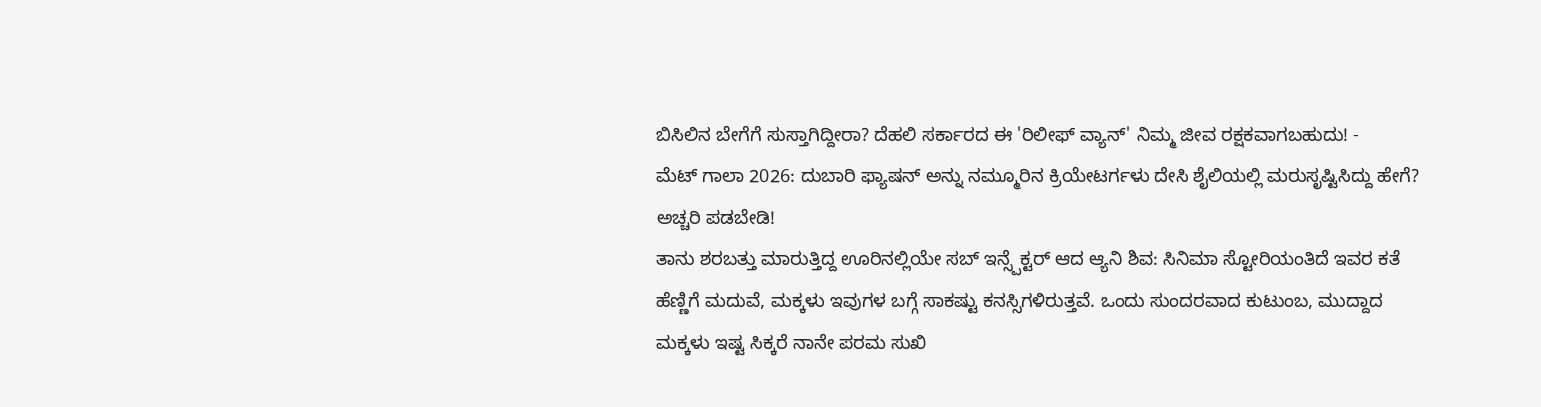ಬಿಸಿಲಿನ ಬೇಗೆಗೆ ಸುಸ್ತಾಗಿದ್ದೀರಾ? ದೆಹಲಿ ಸರ್ಕಾರದ ಈ 'ರಿಲೀಫ್ ವ್ಯಾನ್' ನಿಮ್ಮ ಜೀವ ರಕ್ಷಕವಾಗಬಹುದು! -
ಮೆಟ್ ಗಾಲಾ 2026: ದುಬಾರಿ ಫ್ಯಾಷನ್ ಅನ್ನು ನಮ್ಮೂರಿನ ಕ್ರಿಯೇಟರ್ಗಳು ದೇಸಿ ಶೈಲಿಯಲ್ಲಿ ಮರುಸೃಷ್ಟಿಸಿದ್ದು ಹೇಗೆ? ಅಚ್ಚರಿ ಪಡಬೇಡಿ!
ತಾನು ಶರಬತ್ತು ಮಾರುತ್ತಿದ್ದ ಊರಿನಲ್ಲಿಯೇ ಸಬ್ ಇನ್ಸ್ಪೆಕ್ಟರ್ ಆದ ಆ್ಯನಿ ಶಿವ: ಸಿನಿಮಾ ಸ್ಟೋರಿಯಂತಿದೆ ಇವರ ಕತೆ
ಹೆಣ್ಣಿಗೆ ಮದುವೆ, ಮಕ್ಕಳು ಇವುಗಳ ಬಗ್ಗೆ ಸಾಕಷ್ಟು ಕನಸ್ಸಿಗಳಿರುತ್ತವೆ. ಒಂದು ಸುಂದರವಾದ ಕುಟುಂಬ, ಮುದ್ದಾದ ಮಕ್ಕಳು ಇಷ್ಟ ಸಿಕ್ಕರೆ ನಾನೇ ಪರಮ ಸುಖಿ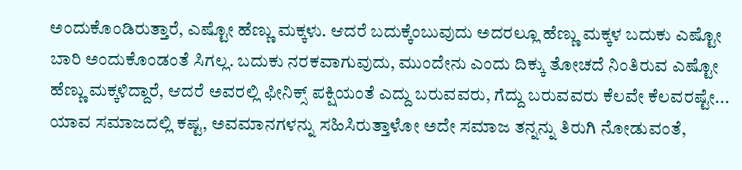ಅಂದುಕೊಂಡಿರುತ್ತಾರೆ, ಎಷ್ಟೋ ಹೆಣ್ಣು ಮಕ್ಕಳು. ಆದರೆ ಬದುಕ್ಕೆಂಬುವುದು ಅದರಲ್ಲೂ ಹೆಣ್ಣು ಮಕ್ಕಳ ಬದುಕು ಎಷ್ಟೋ ಬಾರಿ ಅಂದುಕೊಂಡಂತೆ ಸಿಗಲ್ಲ. ಬದುಕು ನರಕವಾಗುವುದು, ಮುಂದೇನು ಎಂದು ದಿಕ್ಕು ತೋಚದೆ ನಿಂತಿರುವ ಎಷ್ಟೋ ಹೆಣ್ಣು ಮಕ್ಕಳಿದ್ದಾರೆ, ಆದರೆ ಅವರಲ್ಲಿ ಫೀನಿಕ್ಸ್ ಪಕ್ಷಿಯಂತೆ ಎದ್ದು ಬರುವವರು, ಗೆದ್ದು ಬರುವವರು ಕೆಲವೇ ಕೆಲವರಷ್ಟೇ... ಯಾವ ಸಮಾಜದಲ್ಲಿ ಕಷ್ಟ, ಅವಮಾನಗಳನ್ನು ಸಹಿಸಿರುತ್ತಾಳೋ ಅದೇ ಸಮಾಜ ತನ್ನನ್ನು ತಿರುಗಿ ನೋಡುವಂತೆ,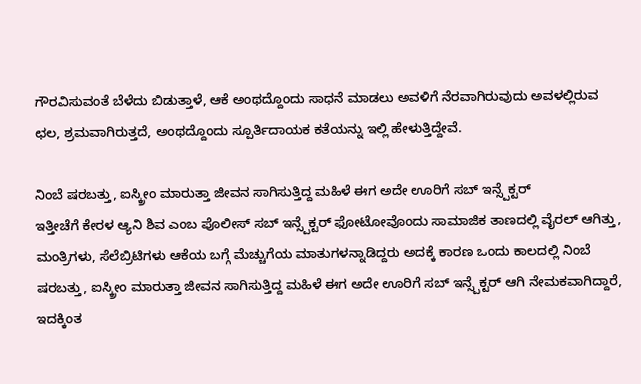ಗೌರವಿಸುವಂತೆ ಬೆಳೆದು ಬಿಡುತ್ತಾಳೆ, ಆಕೆ ಅಂಥದ್ದೊಂದು ಸಾಧನೆ ಮಾಡಲು ಅವಳಿಗೆ ನೆರವಾಗಿರುವುದು ಅವಳಲ್ಲಿರುವ ಛಲ, ಶ್ರಮವಾಗಿರುತ್ತದೆ, ಅಂಥದ್ದೊಂದು ಸ್ಪೂರ್ತಿದಾಯಕ ಕತೆಯನ್ನು ಇಲ್ಲಿ ಹೇಳುತ್ತಿದ್ದೇವೆ.

ನಿಂಬೆ ಷರಬತ್ತು, ಐಸ್ಕ್ರೀಂ ಮಾರುತ್ತಾ ಜೀವನ ಸಾಗಿಸುತ್ತಿದ್ದ ಮಹಿಳೆ ಈಗ ಅದೇ ಊರಿಗೆ ಸಬ್ ಇನ್ಸ್ಪೆಕ್ಟರ್
ಇತ್ತೀಚೆಗೆ ಕೇರಳ ಆ್ಯನಿ ಶಿವ ಎಂಬ ಪೊಲೀಸ್ ಸಬ್ ಇನ್ಸ್ಪೆಕ್ಟರ್ ಫೋಟೋವೊಂದು ಸಾಮಾಜಿಕ ತಾಣದಲ್ಲಿ ವೈರಲ್ ಆಗಿತ್ತು, ಮಂತ್ರಿಗಳು, ಸೆಲೆಬ್ರಿಟಿಗಳು ಆಕೆಯ ಬಗ್ಗೆ ಮೆಚ್ಚುಗೆಯ ಮಾತುಗಳನ್ನಾಡಿದ್ದರು ಅದಕ್ಕೆ ಕಾರಣ ಒಂದು ಕಾಲದಲ್ಲಿ ನಿಂಬೆ ಷರಬತ್ತು, ಐಸ್ಕ್ರೀಂ ಮಾರುತ್ತಾ ಜೀವನ ಸಾಗಿಸುತ್ತಿದ್ದ ಮಹಿಳೆ ಈಗ ಅದೇ ಊರಿಗೆ ಸಬ್ ಇನ್ಸ್ಪೆಕ್ಟರ್ ಆಗಿ ನೇಮಕವಾಗಿದ್ದಾರೆ, ಇದಕ್ಕಿಂತ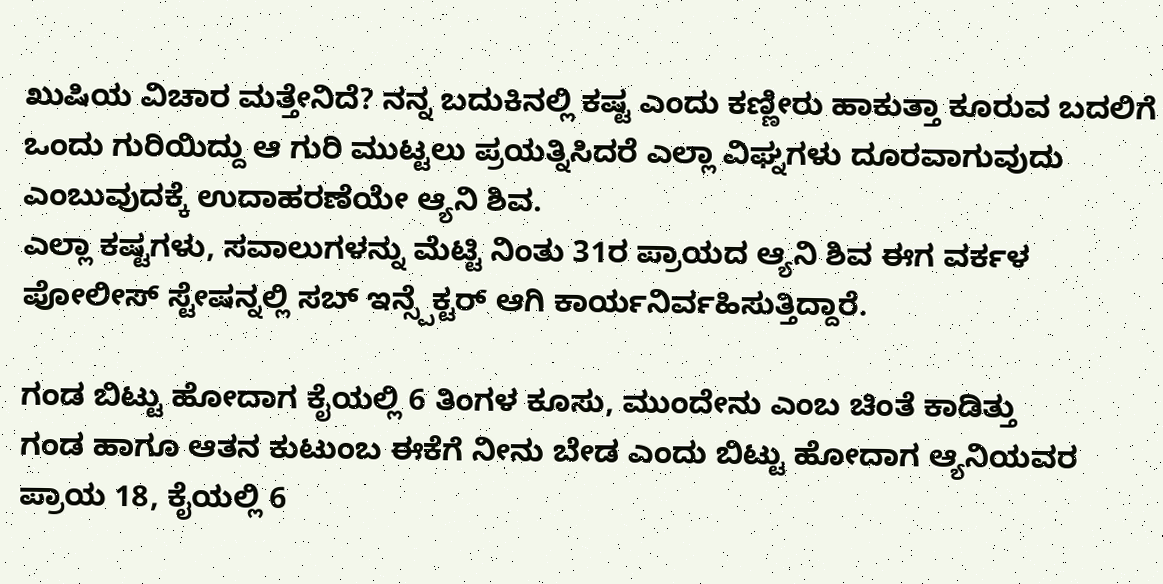ಖುಷಿಯ ವಿಚಾರ ಮತ್ತೇನಿದೆ? ನನ್ನ ಬದುಕಿನಲ್ಲಿ ಕಷ್ಟ ಎಂದು ಕಣ್ಣೀರು ಹಾಕುತ್ತಾ ಕೂರುವ ಬದಲಿಗೆ ಒಂದು ಗುರಿಯಿದ್ದು ಆ ಗುರಿ ಮುಟ್ಟಲು ಪ್ರಯತ್ನಿಸಿದರೆ ಎಲ್ಲಾ ವಿಘ್ನಗಳು ದೂರವಾಗುವುದು ಎಂಬುವುದಕ್ಕೆ ಉದಾಹರಣೆಯೇ ಆ್ಯನಿ ಶಿವ.
ಎಲ್ಲಾ ಕಷ್ಟಗಳು, ಸವಾಲುಗಳನ್ನು ಮೆಟ್ಟಿ ನಿಂತು 31ರ ಪ್ರಾಯದ ಆ್ಯನಿ ಶಿವ ಈಗ ವರ್ಕಳ ಪೋಲೀಸ್ ಸ್ಟೇಷನ್ನಲ್ಲಿ ಸಬ್ ಇನ್ಸ್ಪೆಕ್ಟರ್ ಆಗಿ ಕಾರ್ಯನಿರ್ವಹಿಸುತ್ತಿದ್ದಾರೆ.

ಗಂಡ ಬಿಟ್ಟು ಹೋದಾಗ ಕೈಯಲ್ಲಿ 6 ತಿಂಗಳ ಕೂಸು, ಮುಂದೇನು ಎಂಬ ಚಿಂತೆ ಕಾಡಿತ್ತು
ಗಂಡ ಹಾಗೂ ಆತನ ಕುಟುಂಬ ಈಕೆಗೆ ನೀನು ಬೇಡ ಎಂದು ಬಿಟ್ಟು ಹೋದಾಗ ಆ್ಯನಿಯವರ ಪ್ರಾಯ 18, ಕೈಯಲ್ಲಿ 6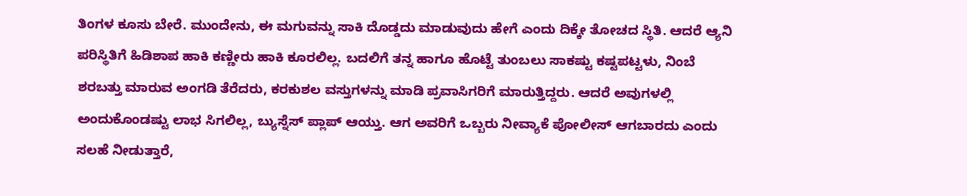ತಿಂಗಳ ಕೂಸು ಬೇರೆ. ಮುಂದೇನು, ಈ ಮಗುವನ್ನು ಸಾಕಿ ದೊಡ್ಡದು ಮಾಡುವುದು ಹೇಗೆ ಎಂದು ದಿಕ್ಕೇ ತೋಚದ ಸ್ಥಿತಿ. ಆದರೆ ಆ್ಯನಿ ಪರಿಸ್ಥಿತಿಗೆ ಹಿಡಿಶಾಪ ಹಾಕಿ ಕಣ್ಣೀರು ಹಾಕಿ ಕೂರಲಿಲ್ಲ. ಬದಲಿಗೆ ತನ್ನ ಹಾಗೂ ಹೊಟ್ಟೆ ತುಂಬಲು ಸಾಕಷ್ಟು ಕಷ್ಟಪಟ್ಟಳು, ನಿಂಬೆ ಶರಬತ್ತು ಮಾರುವ ಅಂಗಡಿ ತೆರೆದರು, ಕರಕುಶಲ ವಸ್ತುಗಳನ್ನು ಮಾಡಿ ಪ್ರವಾಸಿಗರಿಗೆ ಮಾರುತ್ತಿದ್ದರು. ಆದರೆ ಅವುಗಳಲ್ಲಿ ಅಂದುಕೊಂಡಷ್ಟು ಲಾಭ ಸಿಗಲಿಲ್ಲ, ಬ್ಯುಸ್ನೆಸ್ ಪ್ಲಾಪ್ ಆಯ್ತು. ಆಗ ಅವರಿಗೆ ಒಬ್ಬರು ನೀವ್ಯಾಕೆ ಪೋಲೀಸ್ ಆಗಬಾರದು ಎಂದು ಸಲಹೆ ನೀಡುತ್ತಾರೆ,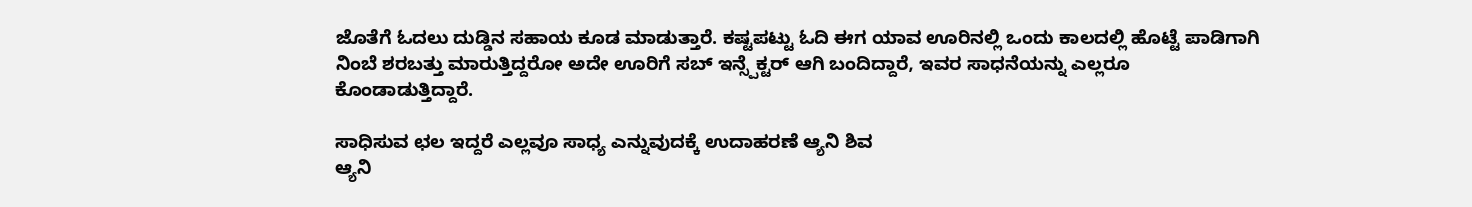ಜೊತೆಗೆ ಓದಲು ದುಡ್ಡಿನ ಸಹಾಯ ಕೂಡ ಮಾಡುತ್ತಾರೆ. ಕಷ್ಟಪಟ್ಟು ಓದಿ ಈಗ ಯಾವ ಊರಿನಲ್ಲಿ ಒಂದು ಕಾಲದಲ್ಲಿ ಹೊಟ್ಟೆ ಪಾಡಿಗಾಗಿ ನಿಂಬೆ ಶರಬತ್ತು ಮಾರುತ್ತಿದ್ದರೋ ಅದೇ ಊರಿಗೆ ಸಬ್ ಇನ್ಸ್ಪೆಕ್ಟರ್ ಆಗಿ ಬಂದಿದ್ದಾರೆ, ಇವರ ಸಾಧನೆಯನ್ನು ಎಲ್ಲರೂ ಕೊಂಡಾಡುತ್ತಿದ್ದಾರೆ.

ಸಾಧಿಸುವ ಛಲ ಇದ್ದರೆ ಎಲ್ಲವೂ ಸಾಧ್ಯ ಎನ್ನುವುದಕ್ಕೆ ಉದಾಹರಣೆ ಆ್ಯನಿ ಶಿವ
ಆ್ಯನಿ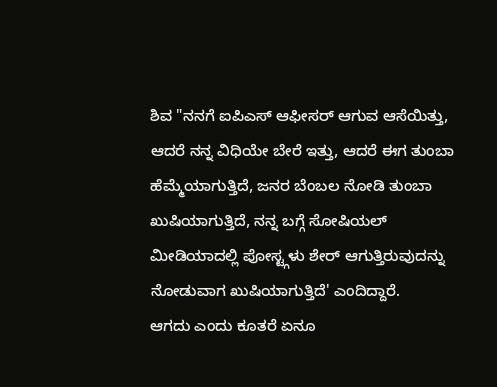ಶಿವ "ನನಗೆ ಐಪಿಎಸ್ ಆಫೀಸರ್ ಆಗುವ ಆಸೆಯಿತ್ತು, ಆದರೆ ನನ್ನ ವಿಧಿಯೇ ಬೇರೆ ಇತ್ತು, ಆದರೆ ಈಗ ತುಂಬಾ ಹೆಮ್ಮೆಯಾಗುತ್ತಿದೆ, ಜನರ ಬೆಂಬಲ ನೋಡಿ ತುಂಬಾ ಖುಷಿಯಾಗುತ್ತಿದೆ, ನನ್ನ ಬಗ್ಗೆ ಸೋಷಿಯಲ್ ಮೀಡಿಯಾದಲ್ಲಿ ಪೋಸ್ಟ್ಗಳು ಶೇರ್ ಆಗುತ್ತಿರುವುದನ್ನು ನೋಡುವಾಗ ಖುಷಿಯಾಗುತ್ತಿದೆ' ಎಂದಿದ್ದಾರೆ.
ಆಗದು ಎಂದು ಕೂತರೆ ಏನೂ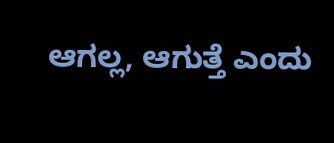ಆಗಲ್ಲ, ಆಗುತ್ತೆ ಎಂದು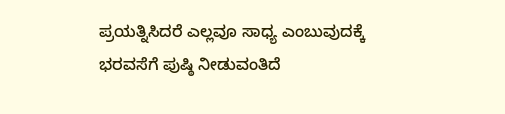ಪ್ರಯತ್ನಿಸಿದರೆ ಎಲ್ಲವೂ ಸಾಧ್ಯ ಎಂಬುವುದಕ್ಕೆ ಭರವಸೆಗೆ ಪುಷ್ಠಿ ನೀಡುವಂತಿದೆ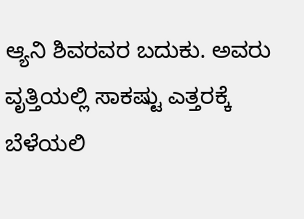ಆ್ಯನಿ ಶಿವರವರ ಬದುಕು. ಅವರು ವೃತ್ತಿಯಲ್ಲಿ ಸಾಕಷ್ಟು ಎತ್ತರಕ್ಕೆ ಬೆಳೆಯಲಿ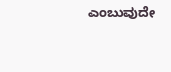ಎಂಬುವುದೇ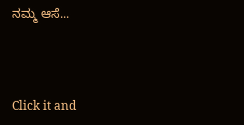ನಮ್ಮ ಆಸೆ...



Click it and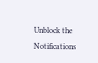Unblock the Notifications